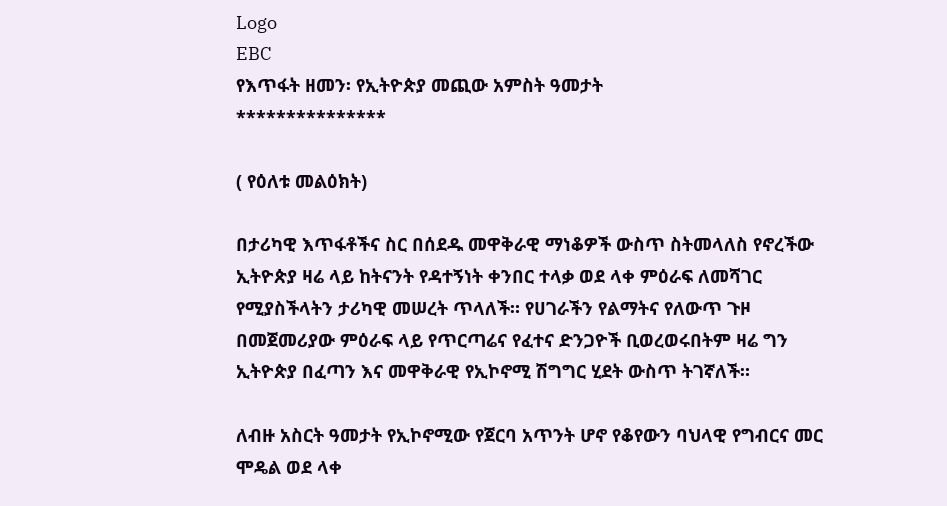Logo
EBC
የእጥፋት ዘመን፡ የኢትዮጵያ መጪው አምስት ዓመታት
***************

( የዕለቱ መልዕክት)

በታሪካዊ እጥፋቶችና ስር በሰደዱ መዋቅራዊ ማነቆዎች ውስጥ ስትመላለስ የኖረችው ኢትዮጵያ ዛሬ ላይ ከትናንት የዳተኝነት ቀንበር ተላቃ ወደ ላቀ ምዕራፍ ለመሻገር የሚያስችላትን ታሪካዊ መሠረት ጥላለች። የሀገራችን የልማትና የለውጥ ጉዞ በመጀመሪያው ምዕራፍ ላይ የጥርጣሬና የፈተና ድንጋዮች ቢወረወሩበትም ዛሬ ግን ኢትዮጵያ በፈጣን እና መዋቅራዊ የኢኮኖሚ ሽግግር ሂደት ውስጥ ትገኛለች።

ለብዙ አስርት ዓመታት የኢኮኖሚው የጀርባ አጥንት ሆኖ የቆየውን ባህላዊ የግብርና መር ሞዴል ወደ ላቀ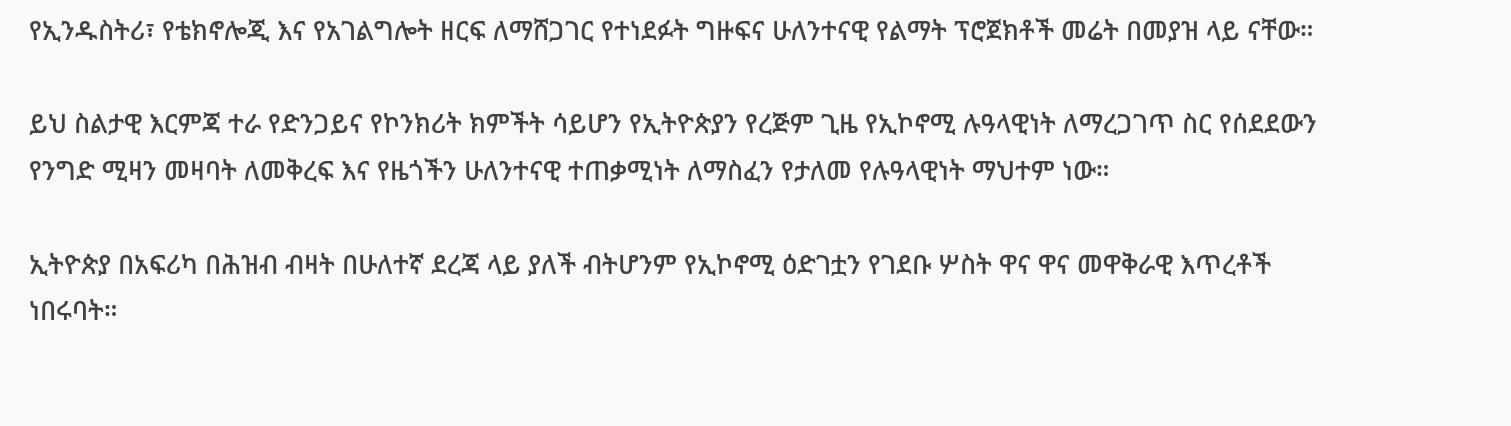የኢንዱስትሪ፣ የቴክኖሎጂ እና የአገልግሎት ዘርፍ ለማሸጋገር የተነደፉት ግዙፍና ሁለንተናዊ የልማት ፕሮጀክቶች መሬት በመያዝ ላይ ናቸው።

ይህ ስልታዊ እርምጃ ተራ የድንጋይና የኮንክሪት ክምችት ሳይሆን የኢትዮጵያን የረጅም ጊዜ የኢኮኖሚ ሉዓላዊነት ለማረጋገጥ ስር የሰደደውን የንግድ ሚዛን መዛባት ለመቅረፍ እና የዜጎችን ሁለንተናዊ ተጠቃሚነት ለማስፈን የታለመ የሉዓላዊነት ማህተም ነው።

ኢትዮጵያ በአፍሪካ በሕዝብ ብዛት በሁለተኛ ደረጃ ላይ ያለች ብትሆንም የኢኮኖሚ ዕድገቷን የገደቡ ሦስት ዋና ዋና መዋቅራዊ እጥረቶች ነበሩባት።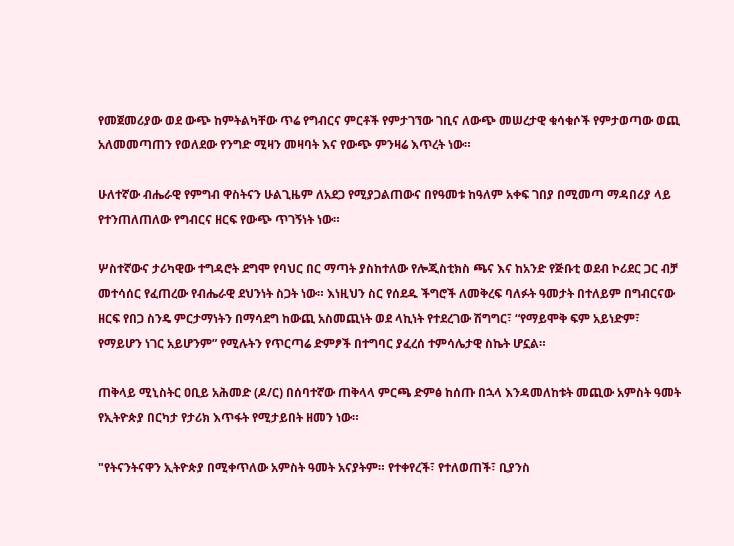የመጀመሪያው ወደ ውጭ ከምትልካቸው ጥሬ የግብርና ምርቶች የምታገኘው ገቢና ለውጭ መሠረታዊ ቁሳቁሶች የምታወጣው ወጪ አለመመጣጠን የወለደው የንግድ ሚዛን መዛባት እና የውጭ ምንዛሬ እጥረት ነው።

ሁለተኛው ብሔራዊ የምግብ ዋስትናን ሁልጊዜም ለአደጋ የሚያጋልጠውና በየዓመቱ ከዓለም አቀፍ ገበያ በሚመጣ ማዳበሪያ ላይ የተንጠለጠለው የግብርና ዘርፍ የውጭ ጥገኝነት ነው።

ሦስተኛውና ታሪካዊው ተግዳሮት ደግሞ የባህር በር ማጣት ያስከተለው የሎጂስቲክስ ጫና እና ከአንድ የጅቡቲ ወደብ ኮሪደር ጋር ብቻ መተሳሰር የፈጠረው የብሔራዊ ደህንነት ስጋት ነው። እነዚህን ስር የሰደዱ ችግሮች ለመቅረፍ ባለፉት ዓመታት በተለይም በግብርናው ዘርፍ የበጋ ስንዴ ምርታማነትን በማሳደግ ከውጪ አስመጪነት ወደ ላኪነት የተደረገው ሽግግር፣ “የማይሞቅ ፍም አይነድም፣ የማይሆን ነገር አይሆንም” የሚሉትን የጥርጣሬ ድምፆች በተግባር ያፈረሰ ተምሳሌታዊ ስኬት ሆኗል።

ጠቅላይ ሚኒስትር ዐቢይ አሕመድ (ዶ/ር) በሰባተኛው ጠቅላላ ምርጫ ድምፅ ከሰጡ በኋላ እንዳመለከቱት መጪው አምስት ዓመት የኢትዮጵያ በርካታ የታሪክ እጥፋት የሚታይበት ዘመን ነው።

"የትናንትናዋን ኢትዮጵያ በሚቀጥለው አምስት ዓመት አናያትም። የተቀየረች፣ የተለወጠች፣ ቢያንስ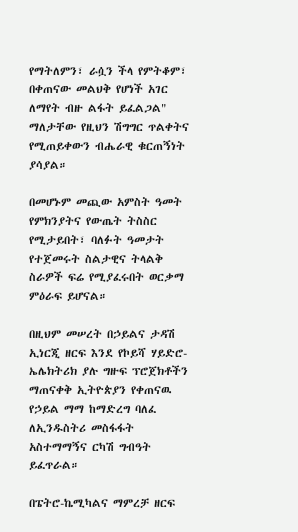የማትለምን፣ ራሷን ችላ የምትቆም፣ በቀጠናው መልህቅ የሆነች አገር ለማየት ብዙ ልፋት ይፈልጋል" ማለታቸው የዚህን ሽግግር ጥልቀትና የሚጠይቀውን ብሔራዊ ቁርጠኝነት ያሳያል።

በመሆኑም መጪው አምስት ዓመት የምክንያትና የውጤት ትስስር የሚታይበት፣ ባለፉት ዓመታት የተጀመሩት ስልታዊና ትላልቅ ስራዎች ፍሬ የሚያፈሩበት ወርቃማ ምዕራፍ ይሆናል።

በዚህም መሠረት በኃይልና ታዳሽ ኢነርጂ ዘርፍ እንደ የኮይሻ ሃይድሮ-ኤሌክትሪክ ያሉ ግዙፍ ፕሮጀክቶችን ማጠናቀቅ ኢትዮጵያን የቀጠናዉ የኃይል ማማ ከማድረግ ባለፈ ለኢንዱስትሪ መስፋፋት አስተማማኝና ርካሽ ግብዓት ይፈጥራል።

በፔትሮ-ኬሚካልና ማምረቻ ዘርፍ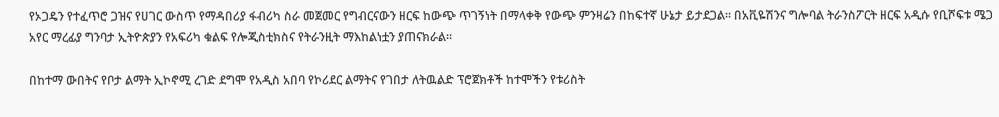የኦጋዴን የተፈጥሮ ጋዝና የሀገር ውስጥ የማዳበሪያ ፋብሪካ ስራ መጀመር የግብርናውን ዘርፍ ከውጭ ጥገኝነት በማላቀቅ የውጭ ምንዛሬን በከፍተኛ ሁኔታ ይታደጋል። በአቪዬሽንና ግሎባል ትራንስፖርት ዘርፍ አዲሱ የቢሾፍቱ ሜጋ አየር ማረፊያ ግንባታ ኢትዮጵያን የአፍሪካ ቁልፍ የሎጂስቲክስና የትራንዚት ማእከልነቷን ያጠናክራል።

በከተማ ውበትና የቦታ ልማት ኢኮኖሚ ረገድ ደግሞ የአዲስ አበባ የኮሪደር ልማትና የገበታ ለትዉልድ ፕሮጀክቶች ከተሞችን የቱሪስት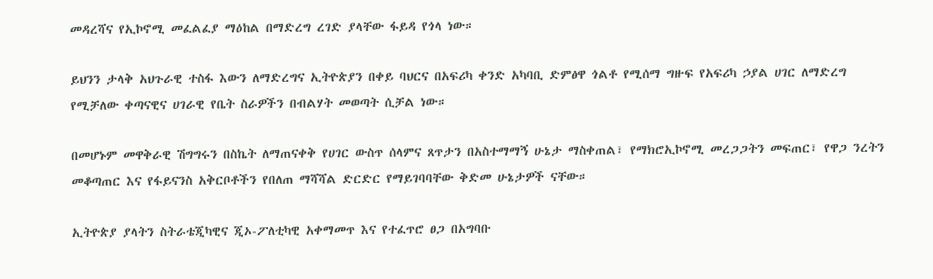መዳረሻና የኢኮኖሚ መፈልፈያ ማዕከል በማድረግ ረገድ ያላቸው ፋይዳ የጎላ ነው።

ይህንን ታላቅ አህጉራዊ ተስፋ እውን ለማድረግና ኢትዮጵያን በቀይ ባህርና በአፍሪካ ቀንድ አካባቢ ድምፅዋ ጎልቶ የሚሰማ ግዙፍ የአፍሪካ ኃያል ሀገር ለማድረግ የሚቻለው ቀጣናዊና ሀገራዊ የቤት ስራዎችን በብልሃት መወጣት ሲቻል ነው።

በመሆኑም መዋቅራዊ ሽግግሩን በስኬት ለማጠናቀቅ የሀገር ውስጥ ሰላምና ጸጥታን በአስተማማኝ ሁኔታ ማስቀጠል፣ የማክሮኢኮኖሚ መረጋጋትን መፍጠር፣ የዋጋ ንረትን መቆጣጠር እና የፋይናንስ አቅርቦቶችን የበለጠ ማሻሻል ድርድር የማይገባባቸው ቅድመ ሁኔታዎች ናቸው።

ኢትዮጵያ ያላትን ስትራቴጂካዊና ጂኦ-ፖለቲካዊ አቀማመጥ እና የተፈጥሮ ፀጋ በአግባቡ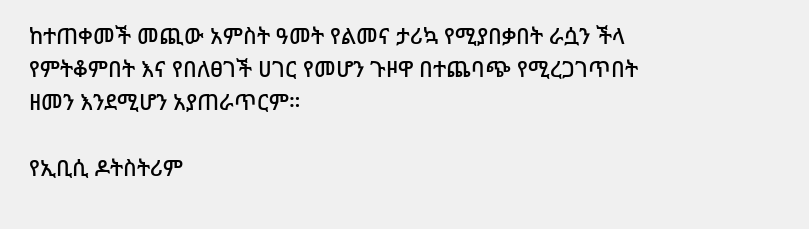ከተጠቀመች መጪው አምስት ዓመት የልመና ታሪኳ የሚያበቃበት ራሷን ችላ የምትቆምበት እና የበለፀገች ሀገር የመሆን ጉዞዋ በተጨባጭ የሚረጋገጥበት ዘመን እንደሚሆን አያጠራጥርም።

የኢቢሲ ዶትስትሪም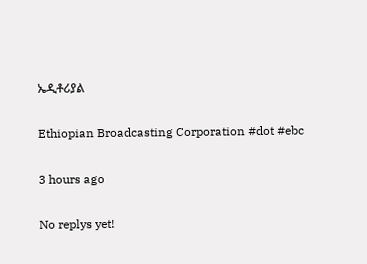ኤዲቶሪያል

Ethiopian Broadcasting Corporation #dot #ebc

3 hours ago

No replys yet!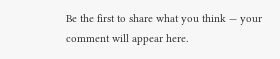Be the first to share what you think — your comment will appear here.